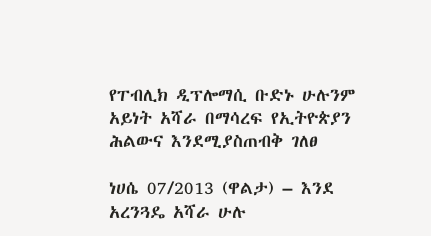የፐብሊክ ዲፕሎማሲ ቡድኑ ሁሉንም አይነት አሻራ በማሳረፍ የኢትዮጵያን ሕልውና እንደሚያስጠብቅ ገለፀ

ነሀሴ 07/2013 (ዋልታ) – እንደ አረንጓዴ አሻራ ሁሉ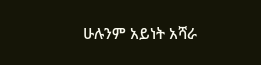ሁሉንም አይነት አሻራ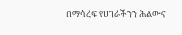በማሳረፍ የሀገራችንን ሕልውና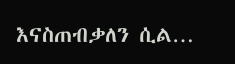እናስጠብቃለን ሲል…